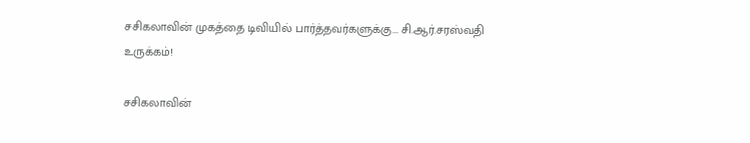சசிகலாவின் முகத்தை டிவியில் பார்த்தவர்களுக்கு... சி.ஆர்.சரஸ்வதி உருக்கம்!

சசிகலாவின்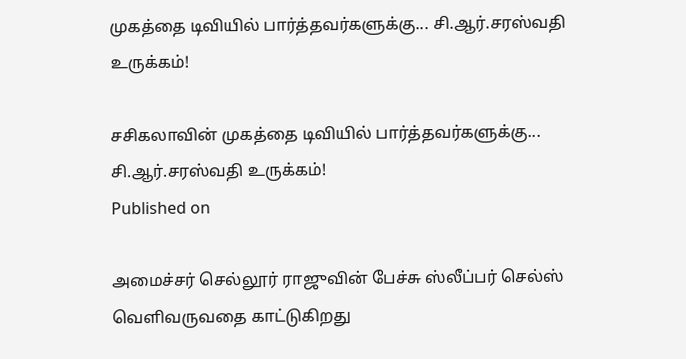முகத்தை டிவியில் பார்த்தவர்களுக்கு... சி.ஆர்.சரஸ்வதி உருக்கம்!

சசிகலாவின் முகத்தை டிவியில் பார்த்தவர்களுக்கு... சி.ஆர்.சரஸ்வதி உருக்கம்!
Published on

அமைச்சர் செல்லூர் ராஜுவின் பேச்சு ஸ்லீப்பர் செல்ஸ் வெளிவருவதை காட்டுகிறது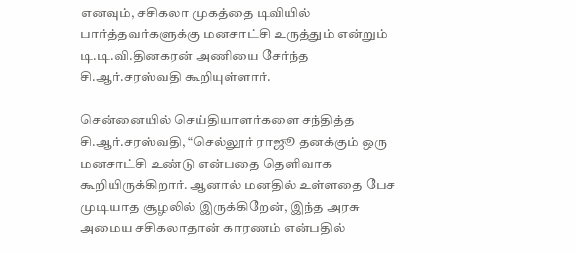எனவும், சசிகலா முகத்தை டிவியில் பார்த்தவர்களுக்கு மனசாட்சி உருத்தும் என்றும் டி.டி.வி.தினகரன் அணியை சேர்ந்த சி.ஆர்.சரஸ்வதி கூறியுள்ளார்.

சென்னையில் செய்தியாளர்களை சந்தித்த சி.ஆர்.சரஸ்வதி, “செல்லூர் ராஜூ தனக்கும் ஒரு மனசாட்சி உண்டு என்பதை தெளிவாக கூறியிருக்கிறார். ஆனால் மனதில் உள்ளதை பேச முடியாத சூழலில் இருக்கிறேன், இந்த அரசு அமைய சசிகலாதான் காரணம் என்பதில்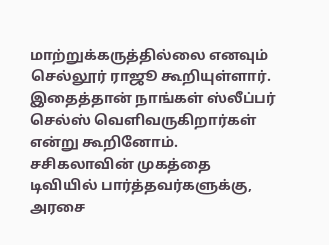மாற்றுக்கருத்தில்லை எனவும் செல்லூர் ராஜூ கூறியுள்ளார். இதைத்தான் நாங்கள் ஸ்லீப்பர் செல்ஸ் வெளிவருகிறார்கள் என்று கூறினோம். சசிகலாவின் முகத்தை டிவியில் பார்த்தவர்களுக்கு, அரசை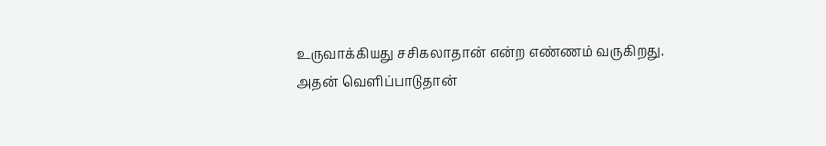உருவாக்கியது சசிகலாதான் என்ற எண்ணம் வருகிறது. அதன் வெளிப்பாடுதான்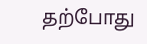தற்போது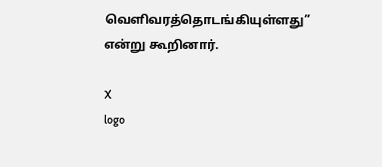வெளிவரத்தொடங்கியுள்ளது” என்று கூறினார்.

X
logo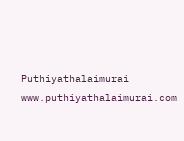Puthiyathalaimurai
www.puthiyathalaimurai.com